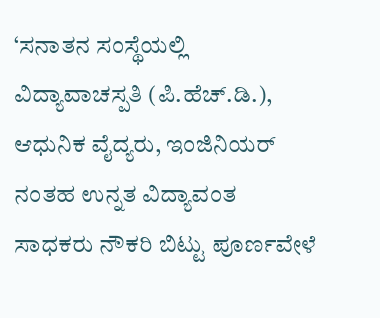‘ಸನಾತನ ಸಂಸ್ಥೆಯಲ್ಲಿ ವಿದ್ಯಾವಾಚಸ್ಪತಿ (ಪಿ.ಹೆಚ್.ಡಿ.), ಆಧುನಿಕ ವೈದ್ಯರು, ಇಂಜಿನಿಯರ್ ನಂತಹ ಉನ್ನತ ವಿದ್ಯಾವಂತ ಸಾಧಕರು ನೌಕರಿ ಬಿಟ್ಟು ಪೂರ್ಣವೇಳೆ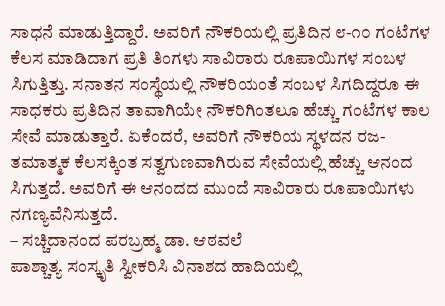ಸಾಧನೆ ಮಾಡುತ್ತಿದ್ದಾರೆ. ಅವರಿಗೆ ನೌಕರಿಯಲ್ಲಿ ಪ್ರತಿದಿನ ೮-೧೦ ಗಂಟೆಗಳ ಕೆಲಸ ಮಾಡಿದಾಗ ಪ್ರತಿ ತಿಂಗಳು ಸಾವಿರಾರು ರೂಪಾಯಿಗಳ ಸಂಬಳ ಸಿಗುತ್ತಿತ್ತು. ಸನಾತನ ಸಂಸ್ಥೆಯಲ್ಲಿ ನೌಕರಿಯಂತೆ ಸಂಬಳ ಸಿಗದಿದ್ದರೂ ಈ ಸಾಧಕರು ಪ್ರತಿದಿನ ತಾವಾಗಿಯೇ ನೌಕರಿಗಿಂತಲೂ ಹೆಚ್ಚು ಗಂಟೆಗಳ ಕಾಲ ಸೇವೆ ಮಾಡುತ್ತಾರೆ. ಏಕೆಂದರೆ, ಅವರಿಗೆ ನೌಕರಿಯ ಸ್ಥಳದನ ರಜ-ತಮಾತ್ಮಕ ಕೆಲಸಕ್ಕಿಂತ ಸತ್ವಗುಣವಾಗಿರುವ ಸೇವೆಯಲ್ಲಿ ಹೆಚ್ಚು ಆನಂದ ಸಿಗುತ್ತದೆ. ಅವರಿಗೆ ಈ ಆನಂದದ ಮುಂದೆ ಸಾವಿರಾರು ರೂಪಾಯಿಗಳು ನಗಣ್ಯವೆನಿಸುತ್ತದೆ.
– ಸಚ್ಚಿದಾನಂದ ಪರಬ್ರಹ್ಮ ಡಾ. ಆಠವಲೆ
ಪಾಶ್ಚಾತ್ಯ ಸಂಸ್ಕೃತಿ ಸ್ವೀಕರಿಸಿ ವಿನಾಶದ ಹಾದಿಯಲ್ಲಿ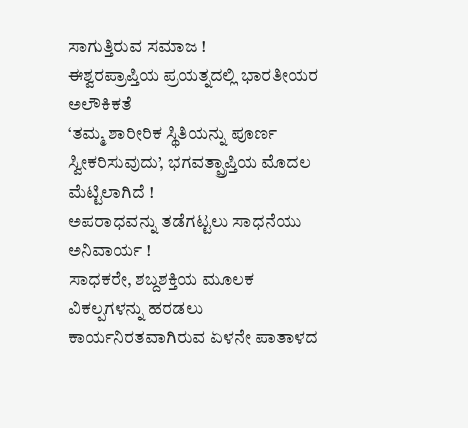ಸಾಗುತ್ತಿರುವ ಸಮಾಜ !
ಈಶ್ವರಪ್ರಾಪ್ತಿಯ ಪ್ರಯತ್ನದಲ್ಲಿ ಭಾರತೀಯರ ಅಲೌಕಿಕತೆ
‘ತಮ್ಮ ಶಾರೀರಿಕ ಸ್ಥಿತಿಯನ್ನು ಪೂರ್ಣ ಸ್ವೀಕರಿಸುವುದು’, ಭಗವತ್ಪ್ರಾಪ್ತಿಯ ಮೊದಲ ಮೆಟ್ಟಿಲಾಗಿದೆ !
ಅಪರಾಧವನ್ನು ತಡೆಗಟ್ಟಲು ಸಾಧನೆಯು ಅನಿವಾರ್ಯ !
ಸಾಧಕರೇ, ಶಬ್ದಶಕ್ತಿಯ ಮೂಲಕ ವಿಕಲ್ಪಗಳನ್ನು ಹರಡಲು ಕಾರ್ಯನಿರತವಾಗಿರುವ ಏಳನೇ ಪಾತಾಳದ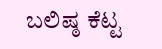ಬಲಿಷ್ಠ ಕೆಟ್ಟ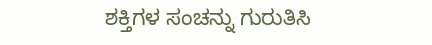ಶಕ್ತಿಗಳ ಸಂಚನ್ನು ಗುರುತಿಸಿ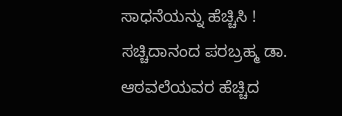ಸಾಧನೆಯನ್ನು ಹೆಚ್ಚಿಸಿ !
ಸಚ್ಚಿದಾನಂದ ಪರಬ್ರಹ್ಮ ಡಾ. ಆಠವಲೆಯವರ ಹೆಚ್ಚಿದ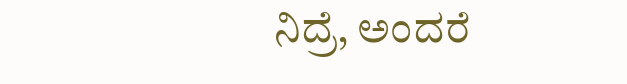ನಿದ್ರೆ, ಅಂದರೆ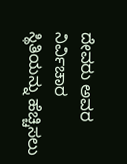ದೇವರು ಅವರ ನಿರ್ವಿಚಾರ ಸ್ಥಿತಿಯನ್ನು ಹೆಚ್ಚಿಸಲು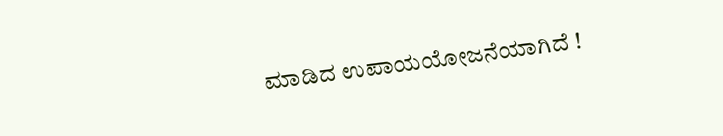ಮಾಡಿದ ಉಪಾಯಯೋಜನೆಯಾಗಿದೆ !